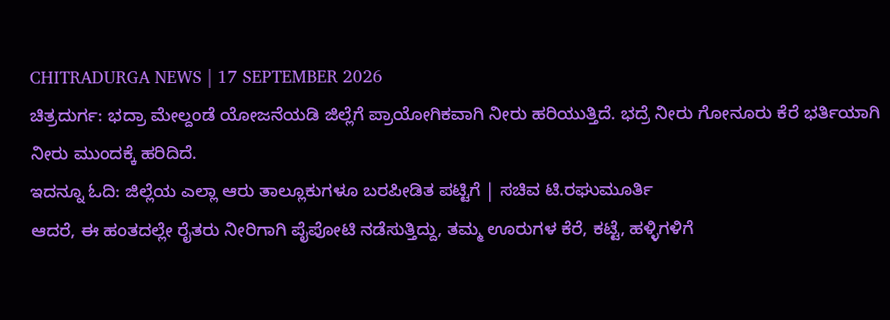CHITRADURGA NEWS | 17 SEPTEMBER 2026
ಚಿತ್ರದುರ್ಗ: ಭದ್ರಾ ಮೇಲ್ದಂಡೆ ಯೋಜನೆಯಡಿ ಜಿಲ್ಲೆಗೆ ಪ್ರಾಯೋಗಿಕವಾಗಿ ನೀರು ಹರಿಯುತ್ತಿದೆ. ಭದ್ರೆ ನೀರು ಗೋನೂರು ಕೆರೆ ಭರ್ತಿಯಾಗಿ ನೀರು ಮುಂದಕ್ಕೆ ಹರಿದಿದೆ.
ಇದನ್ನೂ ಓದಿ: ಜಿಲ್ಲೆಯ ಎಲ್ಲಾ ಆರು ತಾಲ್ಲೂಕುಗಳೂ ಬರಪೀಡಿತ ಪಟ್ಟಿಗೆ | ಸಚಿವ ಟಿ.ರಘುಮೂರ್ತಿ
ಆದರೆ, ಈ ಹಂತದಲ್ಲೇ ರೈತರು ನೀರಿಗಾಗಿ ಪೈಪೋಟಿ ನಡೆಸುತ್ತಿದ್ದು, ತಮ್ಮ ಊರುಗಳ ಕೆರೆ, ಕಟ್ಟೆ, ಹಳ್ಳಿಗಳಿಗೆ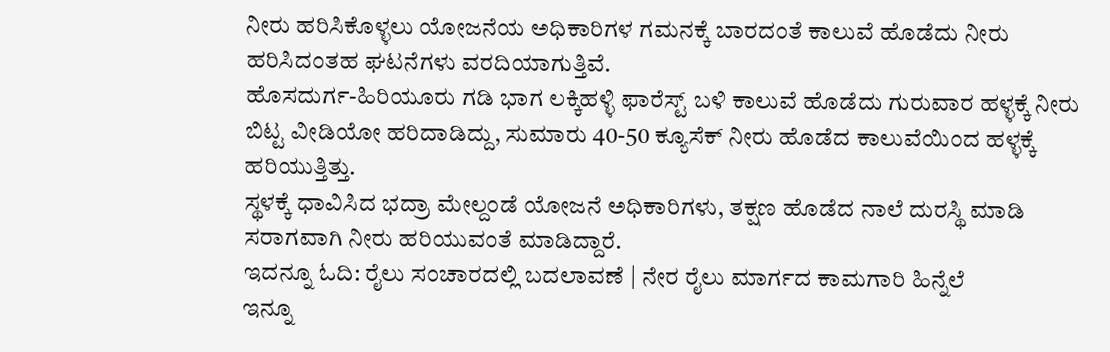ನೀರು ಹರಿಸಿಕೊಳ್ಳಲು ಯೋಜನೆಯ ಅಧಿಕಾರಿಗಳ ಗಮನಕ್ಕೆ ಬಾರದಂತೆ ಕಾಲುವೆ ಹೊಡೆದು ನೀರು ಹರಿಸಿದಂತಹ ಘಟನೆಗಳು ವರದಿಯಾಗುತ್ತಿವೆ.
ಹೊಸದುರ್ಗ-ಹಿರಿಯೂರು ಗಡಿ ಭಾಗ ಲಕ್ಕಿಹಳ್ಳಿ ಫಾರೆಸ್ಟ್ ಬಳಿ ಕಾಲುವೆ ಹೊಡೆದು ಗುರುವಾರ ಹಳ್ಳಕ್ಕೆ ನೀರು ಬಿಟ್ಟ ವೀಡಿಯೋ ಹರಿದಾಡಿದ್ದು, ಸುಮಾರು 40-50 ಕ್ಯೂಸೆಕ್ ನೀರು ಹೊಡೆದ ಕಾಲುವೆಯಿಂದ ಹಳ್ಳಕ್ಕೆ ಹರಿಯುತ್ತಿತ್ತು.
ಸ್ಥಳಕ್ಕೆ ಧಾವಿಸಿದ ಭದ್ರಾ ಮೇಲ್ದಂಡೆ ಯೋಜನೆ ಅಧಿಕಾರಿಗಳು, ತಕ್ಷಣ ಹೊಡೆದ ನಾಲೆ ದುರಸ್ಥಿ ಮಾಡಿ ಸರಾಗವಾಗಿ ನೀರು ಹರಿಯುವಂತೆ ಮಾಡಿದ್ದಾರೆ.
ಇದನ್ನೂ ಓದಿ: ರೈಲು ಸಂಚಾರದಲ್ಲಿ ಬದಲಾವಣೆ | ನೇರ ರೈಲು ಮಾರ್ಗದ ಕಾಮಗಾರಿ ಹಿನ್ನೆಲೆ
ಇನ್ನೂ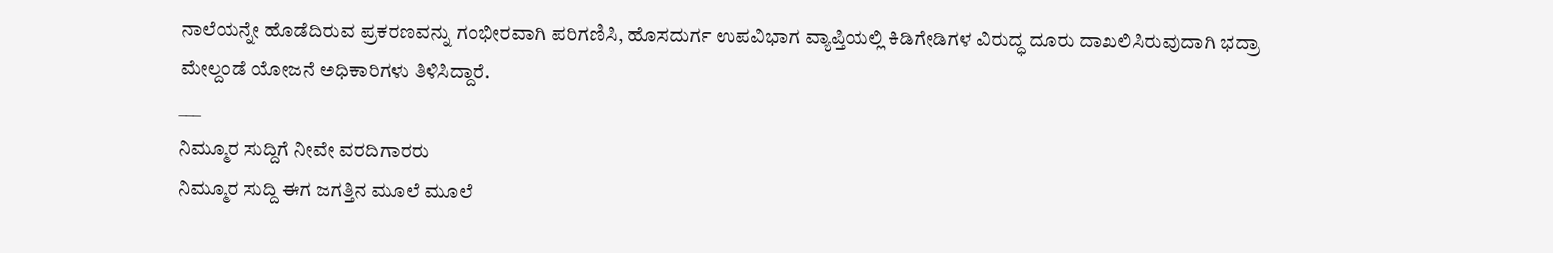ನಾಲೆಯನ್ನೇ ಹೊಡೆದಿರುವ ಪ್ರಕರಣವನ್ನು ಗಂಭೀರವಾಗಿ ಪರಿಗಣಿಸಿ, ಹೊಸದುರ್ಗ ಉಪವಿಭಾಗ ವ್ಯಾಪ್ತಿಯಲ್ಲಿ ಕಿಡಿಗೇಡಿಗಳ ವಿರುದ್ಧ ದೂರು ದಾಖಲಿಸಿರುವುದಾಗಿ ಭದ್ರಾ ಮೇಲ್ದಂಡೆ ಯೋಜನೆ ಅಧಿಕಾರಿಗಳು ತಿಳಿಸಿದ್ದಾರೆ.
___
ನಿಮ್ಮೂರ ಸುದ್ದಿಗೆ ನೀವೇ ವರದಿಗಾರರು
ನಿಮ್ಮೂರ ಸುದ್ದಿ ಈಗ ಜಗತ್ತಿನ ಮೂಲೆ ಮೂಲೆ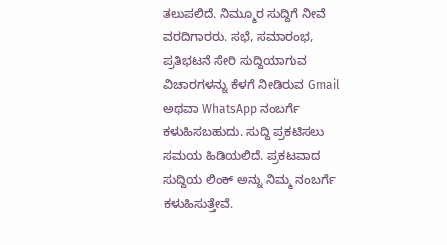ತಲುಪಲಿದೆ. ನಿಮ್ಮೂರ ಸುದ್ದಿಗೆ ನೀವೆ ವರದಿಗಾರರು. ಸಭೆ, ಸಮಾರಂಭ, ಪ್ರತಿಭಟನೆ ಸೇರಿ ಸುದ್ದಿಯಾಗುವ ವಿಚಾರಗಳನ್ನು ಕೆಳಗೆ ನೀಡಿರುವ Gmail ಅಥವಾ WhatsApp ನಂಬರ್ಗೆ ಕಳುಹಿಸಬಹುದು. ಸುದ್ದಿ ಪ್ರಕಟಿಸಲು ಸಮಯ ಹಿಡಿಯಲಿದೆ. ಪ್ರಕಟವಾದ ಸುದ್ದಿಯ ಲಿಂಕ್ ಅನ್ನು ನಿಮ್ಮ ನಂಬರ್ಗೆ ಕಳುಹಿಸುತ್ತೇವೆ.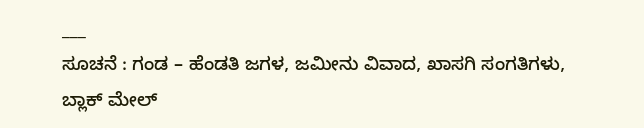___
ಸೂಚನೆ : ಗಂಡ – ಹೆಂಡತಿ ಜಗಳ, ಜಮೀನು ವಿವಾದ, ಖಾಸಗಿ ಸಂಗತಿಗಳು, ಬ್ಲಾಕ್ ಮೇಲ್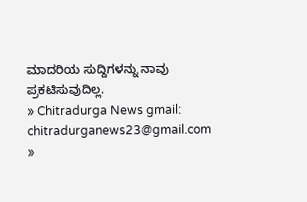ಮಾದರಿಯ ಸುದ್ದಿಗಳನ್ನು ನಾವು ಪ್ರಕಟಿಸುವುದಿಲ್ಲ.
» Chitradurga News gmail: chitradurganews23@gmail.com
»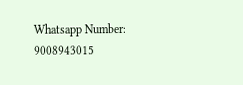Whatsapp Number: 9008943015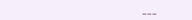___